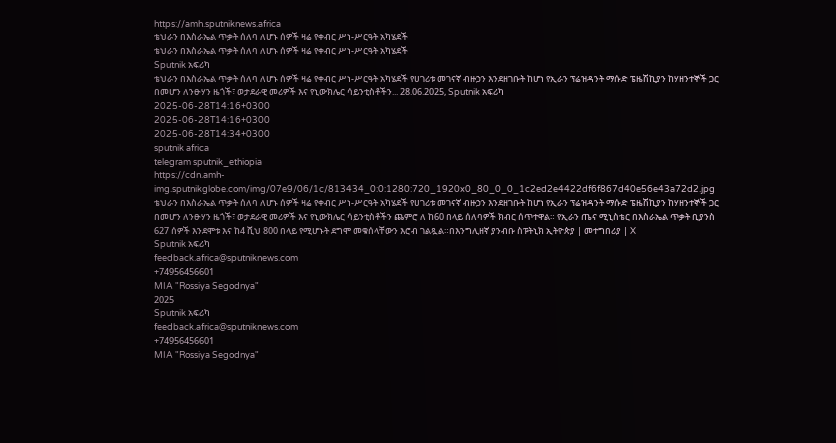https://amh.sputniknews.africa
ቴህራን በእስራኤል ጥቃት ሰለባ ለሆኑ ሰዎች ዛሬ የቀብር ሥነ-ሥርዓት አካሄደች
ቴህራን በእስራኤል ጥቃት ሰለባ ለሆኑ ሰዎች ዛሬ የቀብር ሥነ-ሥርዓት አካሄደች
Sputnik አፍሪካ
ቴህራን በእስራኤል ጥቃት ሰለባ ለሆኑ ሰዎች ዛሬ የቀብር ሥነ-ሥርዓት አካሄደች የሀገሪቱ መገናኛ ብዙኃን እንደዘገቡት ከሆነ የኢራን ፕሬዝዳንት ማሱድ ፔዜሽኪያን ከሃዘንተኞች ጋር በመሆን ለንፁሃን ዜጎች፣ ወታደራዊ መሪዎች እና የኒውክሌር ሳይንቲስቶችን... 28.06.2025, Sputnik አፍሪካ
2025-06-28T14:16+0300
2025-06-28T14:16+0300
2025-06-28T14:34+0300
sputnik africa
telegram sputnik_ethiopia
https://cdn.amh-img.sputnikglobe.com/img/07e9/06/1c/813434_0:0:1280:720_1920x0_80_0_0_1c2ed2e4422df6f867d40e56e43a72d2.jpg
ቴህራን በእስራኤል ጥቃት ሰለባ ለሆኑ ሰዎች ዛሬ የቀብር ሥነ-ሥርዓት አካሄደች የሀገሪቱ መገናኛ ብዙኃን እንደዘገቡት ከሆነ የኢራን ፕሬዝዳንት ማሱድ ፔዜሽኪያን ከሃዘንተኞች ጋር በመሆን ለንፁሃን ዜጎች፣ ወታደራዊ መሪዎች እና የኒውክሌር ሳይንቲስቶችን ጨምሮ ለ ከ60 በላይ ሰለባዎች ክብር ሰጥተዋል። የኢራን ጤና ሚኒስቴር በእስራኤል ጥቃት ቢያንስ 627 ሰዎች እንደሞቱ እና ከ4 ሺህ 800 በላይ የሚሆኑት ደግሞ መቁሰላቸውን እሮብ ገልጿል።በእንግሊዘኛ ያንብቡ ስፑትኒክ ኢትዮጵያ | መተግበሪያ | X
Sputnik አፍሪካ
feedback.africa@sputniknews.com
+74956456601
MIA "Rossiya Segodnya"
2025
Sputnik አፍሪካ
feedback.africa@sputniknews.com
+74956456601
MIA "Rossiya Segodnya"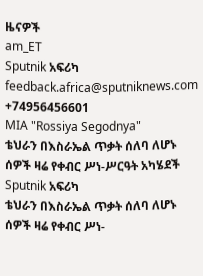ዜናዎች
am_ET
Sputnik አፍሪካ
feedback.africa@sputniknews.com
+74956456601
MIA "Rossiya Segodnya"
ቴህራን በእስራኤል ጥቃት ሰለባ ለሆኑ ሰዎች ዛሬ የቀብር ሥነ-ሥርዓት አካሄደች
Sputnik አፍሪካ
ቴህራን በእስራኤል ጥቃት ሰለባ ለሆኑ ሰዎች ዛሬ የቀብር ሥነ-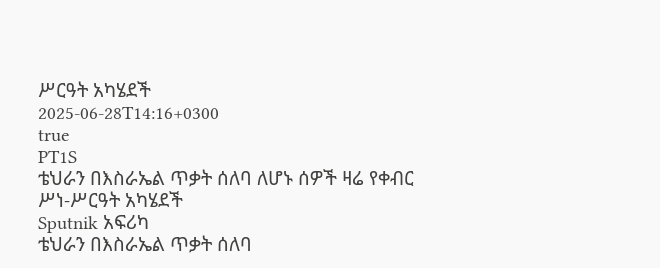ሥርዓት አካሄደች
2025-06-28T14:16+0300
true
PT1S
ቴህራን በእስራኤል ጥቃት ሰለባ ለሆኑ ሰዎች ዛሬ የቀብር ሥነ-ሥርዓት አካሄደች
Sputnik አፍሪካ
ቴህራን በእስራኤል ጥቃት ሰለባ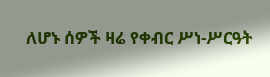ለሆኑ ሰዎች ዛሬ የቀብር ሥነ-ሥርዓት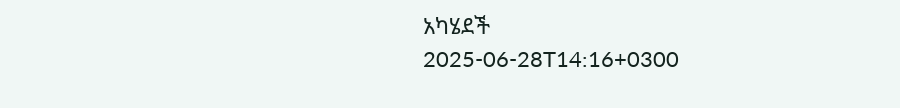አካሄደች
2025-06-28T14:16+0300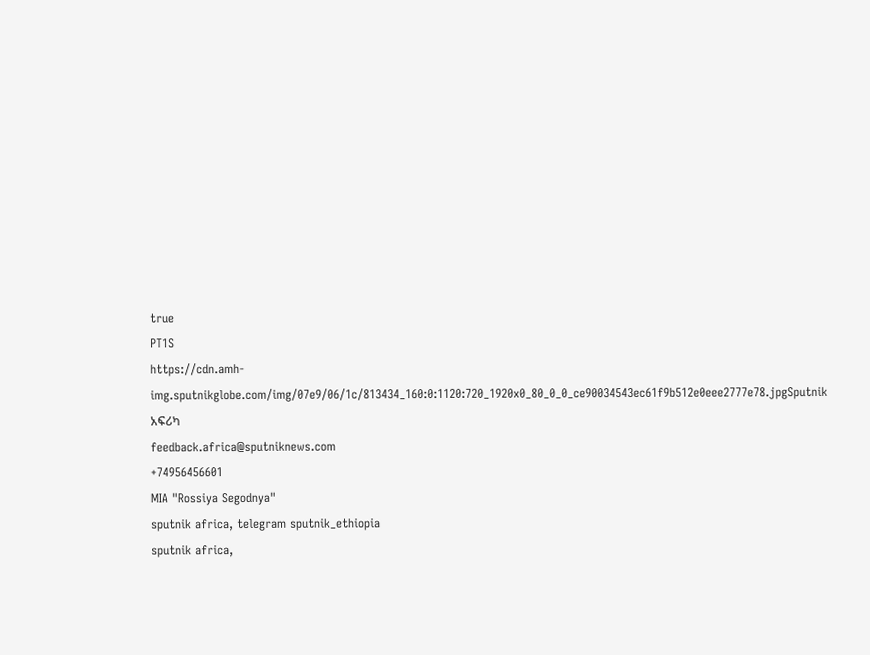true
PT1S
https://cdn.amh-img.sputnikglobe.com/img/07e9/06/1c/813434_160:0:1120:720_1920x0_80_0_0_ce90034543ec61f9b512e0eee2777e78.jpgSputnik አፍሪካ
feedback.africa@sputniknews.com
+74956456601
MIA "Rossiya Segodnya"
sputnik africa, telegram sputnik_ethiopia
sputnik africa,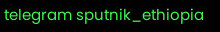telegram sputnik_ethiopia